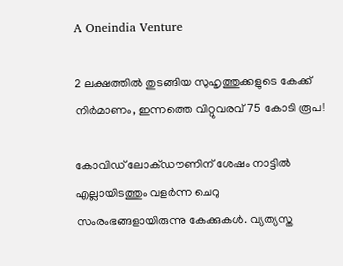A Oneindia Venture

2 ലക്ഷത്തിൽ തുടങ്ങിയ സുഹൃത്തുക്കളുടെ കേക്ക് നിർമാണം, ഇന്നത്തെ വിറ്റുവരവ് 75 കോടി രൂപ!

കോവിഡ് ലോക്ഡൗണിന് ശേഷം നാട്ടിൽ എല്ലായിടത്തും വളർന്ന ചെറു സംരംഭങ്ങളായിരുന്നു കേക്കുകൾ. വ്യത്യസ്ത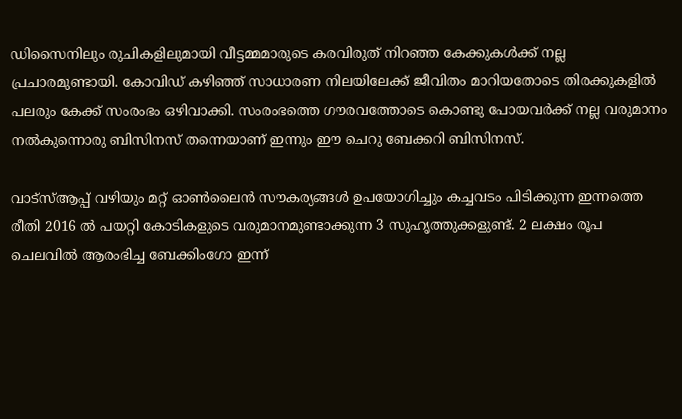ഡിസൈനിലും രുചികളിലുമായി വീട്ടമ്മമാരുടെ കരവിരുത് നിറഞ്ഞ കേക്കുകൾക്ക് നല്ല പ്രചാരമുണ്ടായി. കോവിഡ് കഴിഞ്ഞ് സാധാരണ നിലയിലേക്ക് ജീവിതം മാറിയതോടെ തിരക്കുകളിൽ പലരും കേക്ക് സംരംഭം ഒഴിവാക്കി. സംരംഭത്തെ ഗൗരവത്തോടെ കൊണ്ടു പോയവർക്ക് നല്ല വരുമാനം നൽകുന്നൊരു ബിസിനസ് തന്നെയാണ് ഇന്നും ഈ ചെറു ബേക്കറി ബിസിനസ്.

വാട്സ്ആപ്പ് വഴിയും മറ്റ് ഓൺലൈൻ സൗകര്യങ്ങൾ ഉപയോഗിച്ചും കച്ചവടം പിടിക്കുന്ന ഇന്നത്തെ രീതി 2016 ൽ പയറ്റി കോടികളുടെ വരുമാനമുണ്ടാക്കുന്ന 3 സുഹൃത്തുക്കളുണ്ട്. 2 ലക്ഷം രൂപ ചെലവിൽ ആരംഭിച്ച ബേക്കിംഗോ ഇന്ന്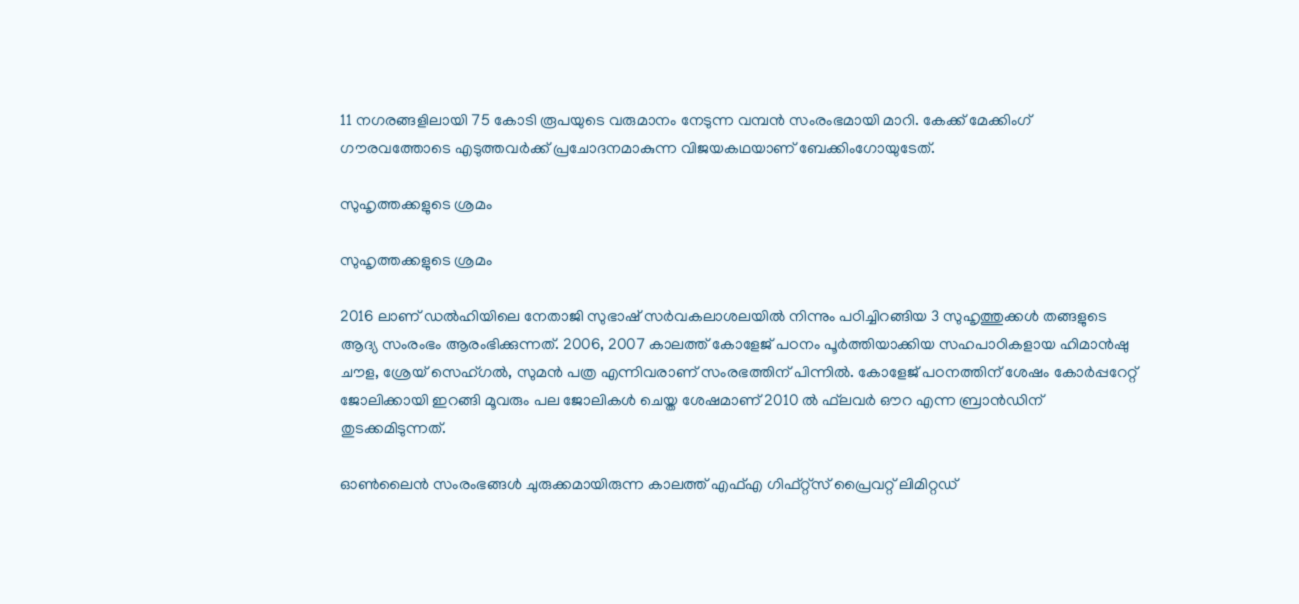11 നഗരങ്ങളിലായി 75 കോടി രൂപയുടെ വരുമാനം നേടുന്ന വമ്പന്‍ സംരംഭമായി മാറി. കേക്ക് മേക്കിംഗ് ഗൗരവത്തോടെ എടുത്തവർക്ക് പ്രചോദനമാകുന്ന വിജയകഥയാണ് ബേക്കിംഗോയുടേത്.

സുഹൃത്തക്കളുടെ ശ്രമം

സുഹൃത്തക്കളുടെ ശ്രമം

2016 ലാണ് ഡൽഹിയിലെ നേതാജി സുഭാഷ് സർവകലാശലയിൽ നിന്നും പഠിച്ചിറങ്ങിയ 3 സുഹൃത്തുക്കൾ തങ്ങളുടെ ആദ്യ സംരംഭം ആരംഭിക്കുന്നത്. 2006, 2007 കാലത്ത് കോളേജ് പഠനം പൂർത്തിയാക്കിയ സഹപാഠികളായ ഹിമാൻഷു ചൗള, ശ്രേയ് സെഹ്ഗൽ, സുമൻ പത്ര എന്നിവരാണ് സംരഭത്തിന് പിന്നിൽ. കോളേജ് പഠനത്തിന് ശേഷം കോർപ്പറേറ്റ് ജോലിക്കായി ഇറങ്ങി മൂവരും പല ജോലികൾ ചെയ്ത ശേഷമാണ് 2010 ൽ ഫ്‌ലവർ ഔറ എന്ന ബ്രാൻഡിന് തുടക്കമിടുന്നത്.

ഓൺലൈൻ സംരംഭങ്ങൾ ചുരുക്കമായിരുന്ന കാലത്ത് എഫ്എ ഗിഫ്റ്റ്‌സ് പ്രൈവറ്റ് ലിമിറ്റഡ്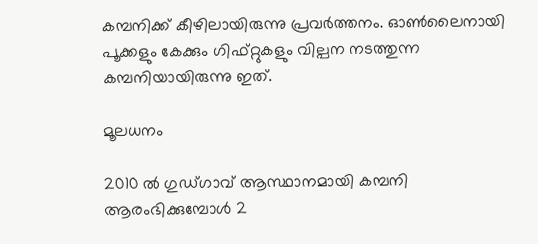കമ്പനിക്ക് കീഴിലായിരുന്നു പ്രവർത്തനം. ഓൺലൈനായി പൂക്കളും കേക്കും ഗിഫ്റ്റുകളും വില്പന നടത്തുന്ന കമ്പനിയായിരുന്നു ഇത്.

മൂലധനം

2010 ൽ ഗുഡ്ഗാവ് ആസ്ഥാനമായി കമ്പനി ആരംഭിക്കുമ്പോൾ 2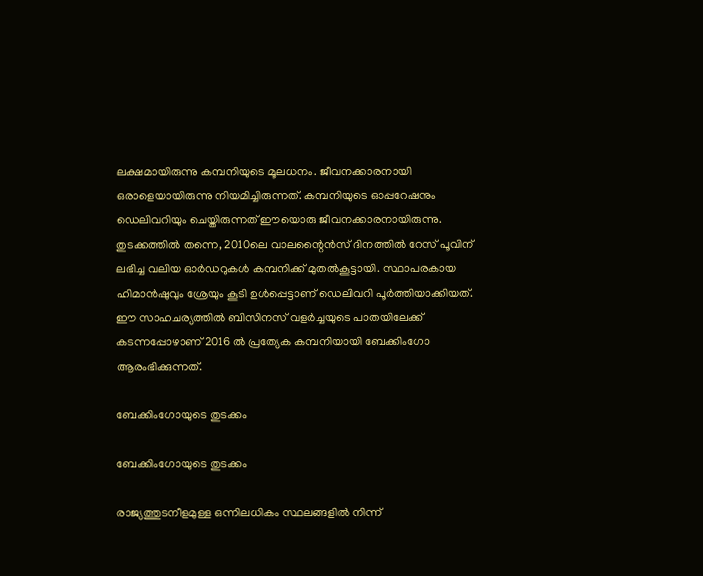ലക്ഷമായിരുന്നു കമ്പനിയുടെ മൂലധനം. ജീവനക്കാരനായി ഒരാളെയായിരുന്നു നിയമിച്ചിരുന്നത്. കമ്പനിയുടെ ഓപ്പറേഷനും ഡെലിവറിയും ചെയ്തിരുന്നത് ഈയൊരു ജീവനക്കാരനായിരുന്നു. തുടക്കത്തിൽ തന്നെ, 2010ലെ വാലന്റൈൻസ് ദിനത്തിൽ റേസ് പൂവിന് ലഭിച്ച വലിയ ഓർഡറുകൾ കമ്പനിക്ക് മുതൽകൂട്ടായി. സ്ഥാപരകായ ഹിമാൻഷുവും ശ്രേയും കൂടി ഉൾപ്പെട്ടാണ് ഡെലിവറി പൂർത്തിയാക്കിയത്. ഈ സാഹചര്യത്തിൽ ബിസിനസ് വളർച്ചയുടെ പാതയിലേക്ക് കടന്നപ്പോഴാണ് 2016 ൽ പ്രത്യേക കമ്പനിയായി ബേക്കിംഗോ ആരംഭിക്കുന്നത്.

ബേക്കിംഗോയുടെ തുടക്കം

ബേക്കിംഗോയുടെ തുടക്കം

രാജ്യത്തുടനീളമുള്ള ഒന്നിലധികം സ്ഥലങ്ങളിൽ നിന്ന്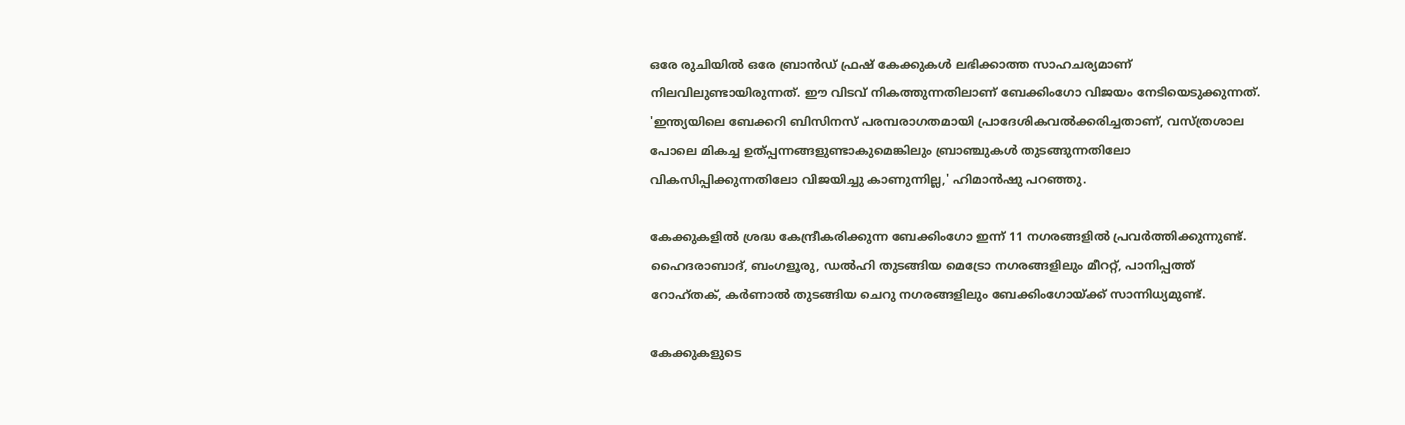ഒരേ രുചിയിൽ ഒരേ ബ്രാൻഡ് ഫ്രഷ് കേക്കുകൾ ലഭിക്കാത്ത സാഹചര്യമാണ് നിലവിലുണ്ടായിരുന്നത്. ഈ വിടവ് നികത്തുന്നതിലാണ് ബേക്കിംഗോ വിജയം നേടിയെടുക്കുന്നത്. 'ഇന്ത്യയിലെ ബേക്കറി ബിസിനസ് പരമ്പരാഗതമായി പ്രാദേശികവൽക്കരിച്ചതാണ്, വസ്ത്രശാല പോലെ മികച്ച ഉത്പ്പന്നങ്ങളുണ്ടാകുമെങ്കിലും ബ്രാഞ്ചുകൾ തുടങ്ങുന്നതിലോ വികസിപ്പിക്കുന്നതിലോ വിജയിച്ചു കാണുന്നില്ല,' ഹിമാൻഷു പറഞ്ഞു.

കേക്കുകളിൽ ശ്രദ്ധ കേന്ദ്രീകരിക്കുന്ന ബേക്കിംഗോ ഇന്ന് 11 നഗരങ്ങളിൽ പ്രവർത്തിക്കുന്നുണ്ട്. ഹൈദരാബാദ്, ബംഗളൂരു, ഡൽഹി തുടങ്ങിയ മെട്രോ നഗരങ്ങളിലും മീററ്റ്, പാനിപ്പത്ത് റോഹ്തക്, കർണാൽ തുടങ്ങിയ ചെറു നഗരങ്ങളിലും ബേക്കിംഗോയ്ക്ക് സാന്നിധ്യമുണ്ട്.

കേക്കുകളുടെ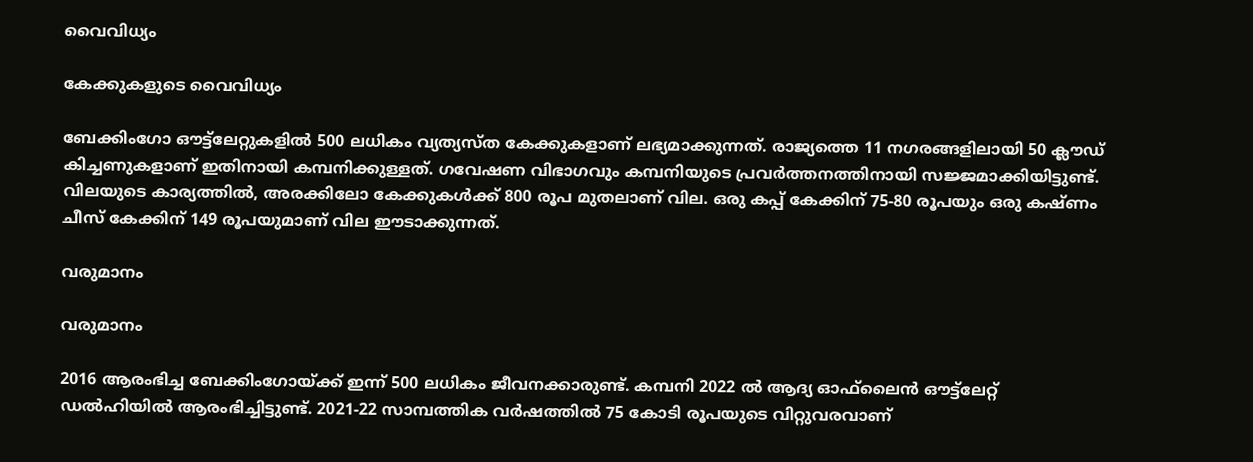വൈവിധ്യം

കേക്കുകളുടെ വൈവിധ്യം

ബേക്കിംഗോ ഔട്ട്ലേറ്റുകളിൽ 500 ലധികം വ്യത്യസ്ത കേക്കുകളാണ് ലഭ്യമാക്കുന്നത്. രാജ്യത്തെ 11 നഗരങ്ങളിലായി 50 ക്ലൗഡ് കിച്ചണുകളാണ് ഇതിനായി കമ്പനിക്കുള്ളത്. ഗവേഷണ വിഭാഗവും കമ്പനിയുടെ പ്രവർത്തനത്തിനായി സജ്ജമാക്കിയിട്ടുണ്ട്. വിലയുടെ കാര്യത്തിൽ, അരക്കിലോ കേക്കുകൾക്ക് 800 രൂപ മുതലാണ് വില. ഒരു കപ്പ് കേക്കിന് 75-80 രൂപയും ഒരു കഷ്ണം ചീസ് കേക്കിന് 149 രൂപയുമാണ് വില ഈടാക്കുന്നത്.

വരുമാനം

വരുമാനം

2016 ആരംഭിച്ച ബേക്കിംഗോയ്ക്ക് ഇന്ന് 500 ലധികം ജീവനക്കാരുണ്ട്. കമ്പനി 2022 ൽ ആദ്യ ഓഫ്‍ലൈൻ ഔട്ട്ലേറ്റ് ഡൽഹിയിൽ ആരംഭിച്ചിട്ടുണ്ട്. 2021-22 സാമ്പത്തിക വർഷത്തിൽ 75 കോടി രൂപയുടെ വിറ്റുവരവാണ്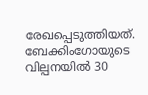രേഖപ്പെടുത്തിയത്. ബേക്കിംഗോയുടെ വില്പനയിൽ 30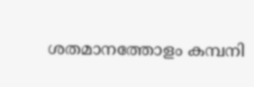ശതമാനത്തോളം കമ്പനി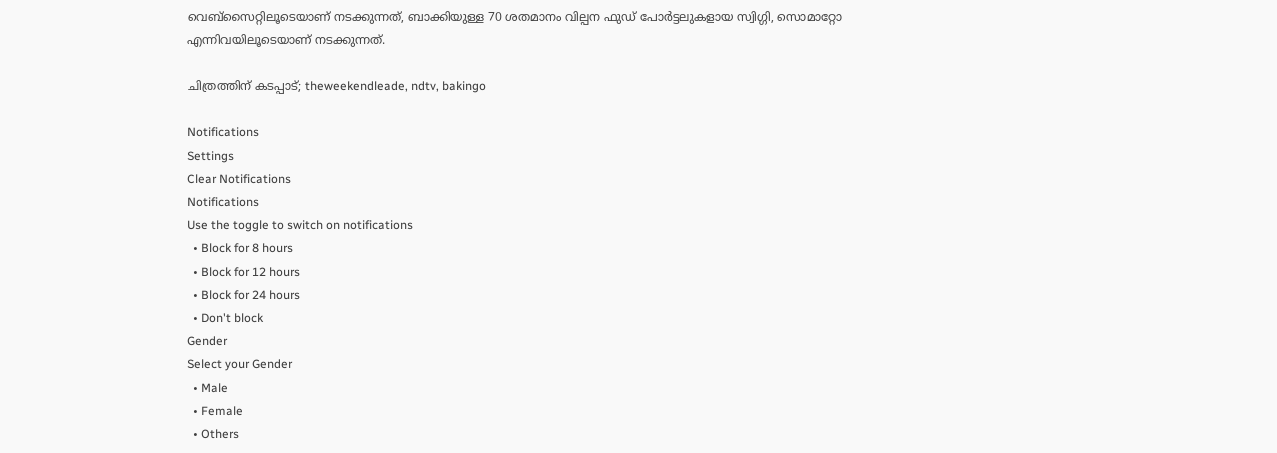വെബ്സൈറ്റിലൂടെയാണ് നടക്കുന്നത്, ബാക്കിയുള്ള 70 ശതമാനം വില്പന ഫുഡ് പോർട്ടലുകളായ സ്വിഗ്ഗി, സൊമാറ്റോ എന്നിവയിലൂടെയാണ് നടക്കുന്നത്.

ചിത്രത്തിന് കടപ്പാട്; theweekendleade, ndtv, bakingo

Notifications
Settings
Clear Notifications
Notifications
Use the toggle to switch on notifications
  • Block for 8 hours
  • Block for 12 hours
  • Block for 24 hours
  • Don't block
Gender
Select your Gender
  • Male
  • Female
  • Others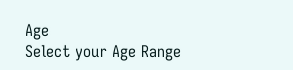Age
Select your Age Range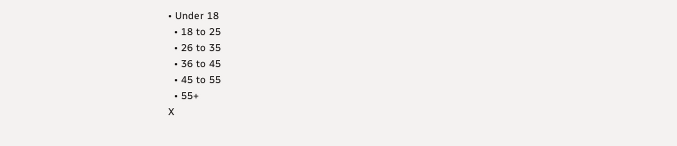• Under 18
  • 18 to 25
  • 26 to 35
  • 36 to 45
  • 45 to 55
  • 55+
X